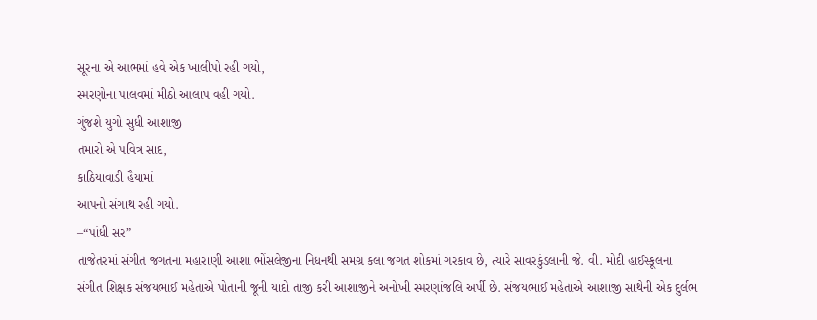સૂરના એ આભમાં હવે એક ખાલીપો રહી ગયો,
સ્મરણોના પાલવમાં મીઠો આલાપ વહી ગયો.
ગુંજશે યુગો સુધી આશાજી
તમારો એ પવિત્ર સાદ,
કાઠિયાવાડી હૈયામાં
આપનો સંગાથ રહી ગયો.
–“પાંધી સર”
તાજેતરમાં સંગીત જગતના મહારાણી આશા ભોંસલેજીના નિધનથી સમગ્ર કલા જગત શોકમાં ગરકાવ છે, ત્યારે સાવરકુંડલાની જે. વી. મોદી હાઈસ્કૂલના સંગીત શિક્ષક સંજયભાઈ મહેતાએ પોતાની જૂની યાદો તાજી કરી આશાજીને અનોખી સ્મરણાંજલિ અર્પી છે. સંજયભાઈ મહેતાએ આશાજી સાથેની એક દુર્લભ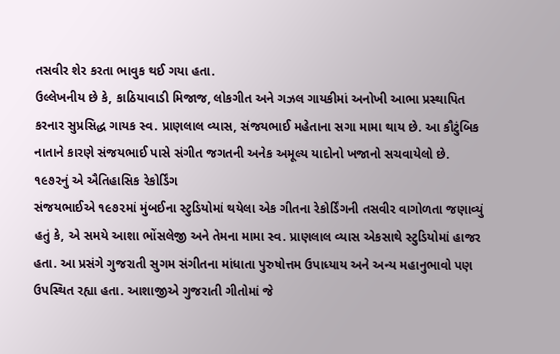તસવીર શેર કરતા ભાવુક થઈ ગયા હતા.
ઉલ્લેખનીય છે કે, કાઠિયાવાડી મિજાજ, લોકગીત અને ગઝલ ગાયકીમાં અનોખી આભા પ્રસ્થાપિત કરનાર સુપ્રસિદ્ધ ગાયક સ્વ. પ્રાણલાલ વ્યાસ, સંજયભાઈ મહેતાના સગા મામા થાય છે. આ કૌટુંબિક નાતાને કારણે સંજયભાઈ પાસે સંગીત જગતની અનેક અમૂલ્ય યાદોનો ખજાનો સચવાયેલો છે.
૧૯૭૨નું એ ઐતિહાસિક રેકોર્ડિંગ
સંજયભાઈએ ૧૯૭૨માં મુંબઈના સ્ટુડિયોમાં થયેલા એક ગીતના રેકોર્ડિંગની તસવીર વાગોળતા જણાવ્યું હતું કે, એ સમયે આશા ભોંસલેજી અને તેમના મામા સ્વ. પ્રાણલાલ વ્યાસ એકસાથે સ્ટુડિયોમાં હાજર હતા. આ પ્રસંગે ગુજરાતી સુગમ સંગીતના માંધાતા પુરુષોત્તમ ઉપાધ્યાય અને અન્ય મહાનુભાવો પણ ઉપસ્થિત રહ્યા હતા. આશાજીએ ગુજરાતી ગીતોમાં જે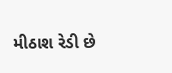મીઠાશ રેડી છે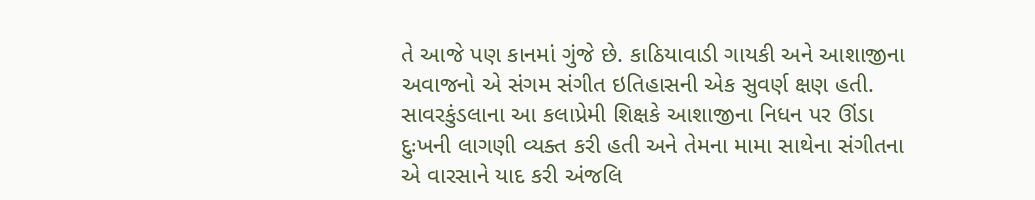તે આજે પણ કાનમાં ગુંજે છે. કાઠિયાવાડી ગાયકી અને આશાજીના અવાજનો એ સંગમ સંગીત ઇતિહાસની એક સુવર્ણ ક્ષણ હતી.
સાવરકુંડલાના આ કલાપ્રેમી શિક્ષકે આશાજીના નિધન પર ઊંડા દુઃખની લાગણી વ્યક્ત કરી હતી અને તેમના મામા સાથેના સંગીતના એ વારસાને યાદ કરી અંજલિ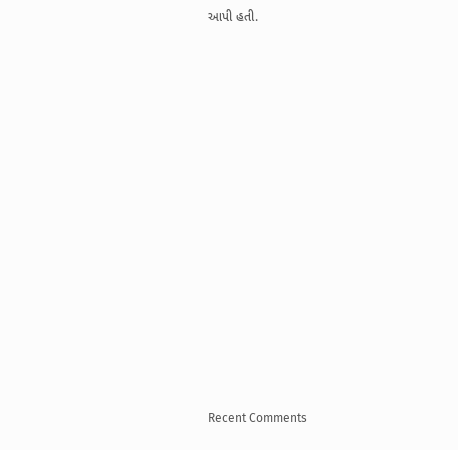આપી હતી.
















Recent Comments